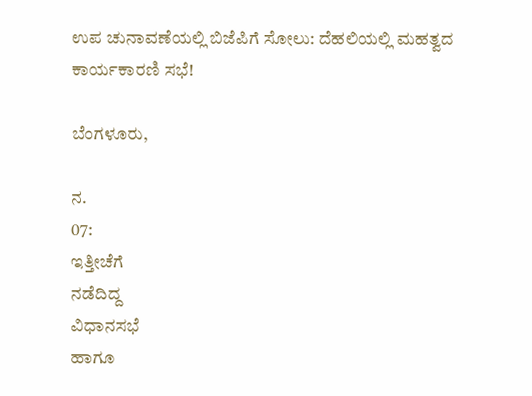ಉಪ ಚುನಾವಣೆಯಲ್ಲಿ ಬಿಜೆಪಿಗೆ ಸೋಲು: ದೆಹಲಿಯಲ್ಲಿ ಮಹತ್ವದ ಕಾರ್ಯಕಾರಣಿ ಸಭೆ!

ಬೆಂಗಳೂರು,

ನ.
07:
ಇತ್ತೀಚೆಗೆ
ನಡೆದಿದ್ದ
ವಿಧಾನಸಭೆ
ಹಾಗೂ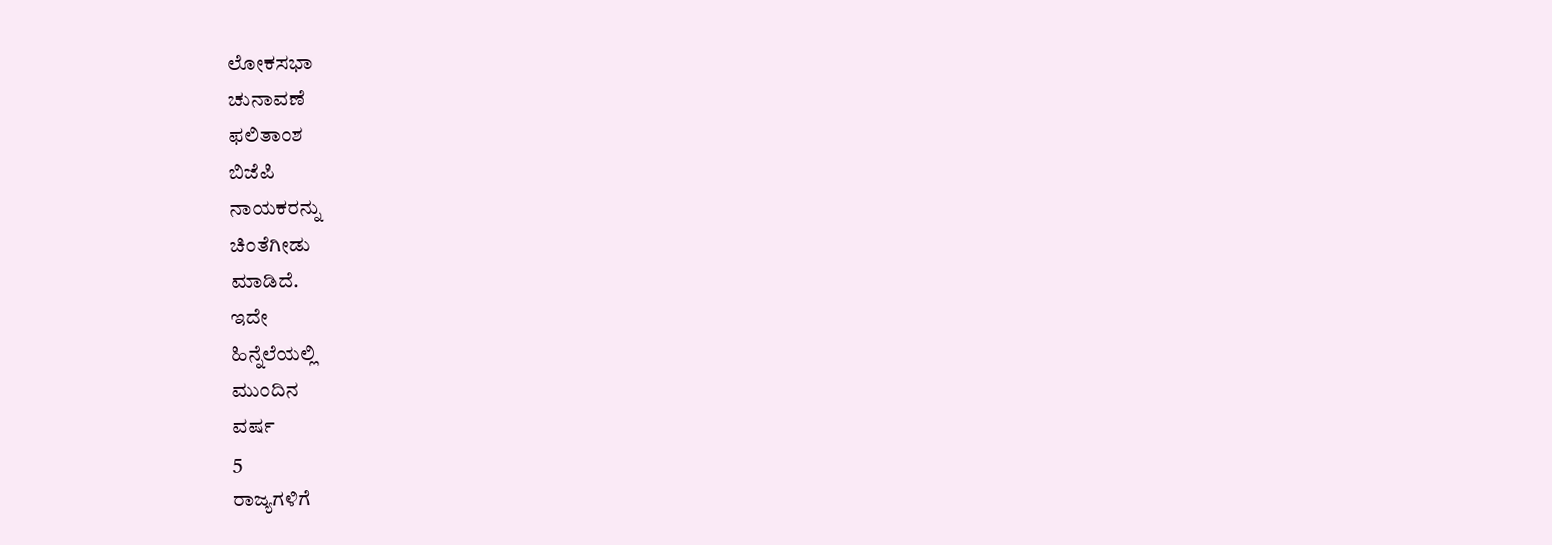ಲೋಕಸಭಾ
ಚುನಾವಣೆ
ಫಲಿತಾಂಶ
ಬಿಜೆಪಿ
ನಾಯಕರನ್ನು
ಚಿಂತೆಗೀಡು
ಮಾಡಿದೆ.
ಇದೇ
ಹಿನ್ನೆಲೆಯಲ್ಲಿ
ಮುಂದಿನ
ವರ್ಷ
5
ರಾಜ್ಯಗಳಿಗೆ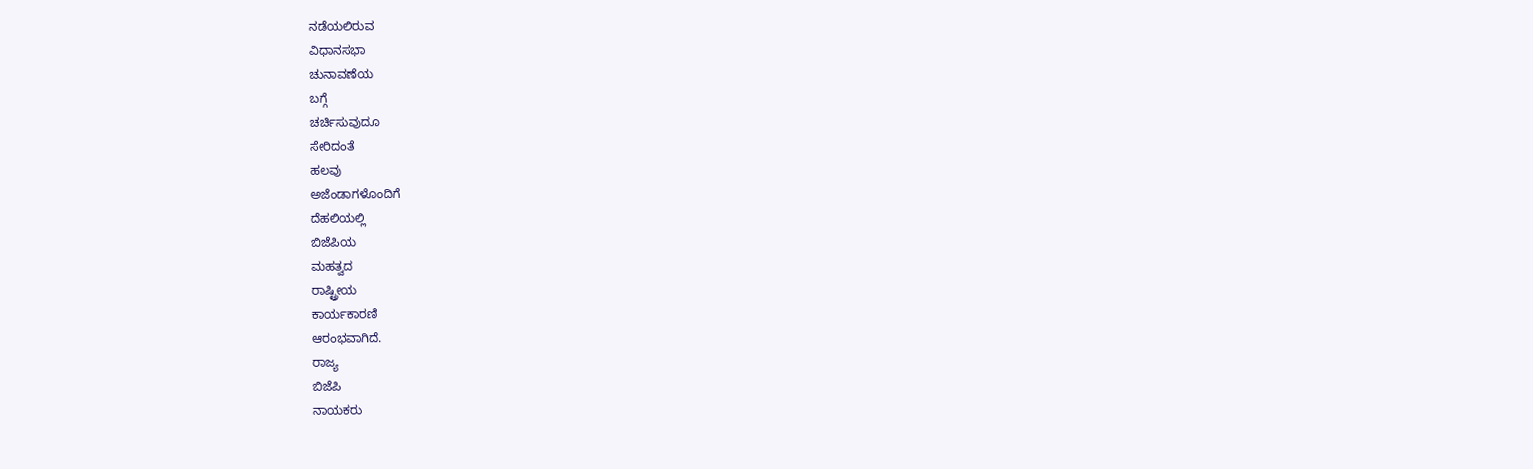ನಡೆಯಲಿರುವ
ವಿಧಾನಸಭಾ
ಚುನಾವಣೆಯ
ಬಗ್ಗೆ
ಚರ್ಚಿಸುವುದೂ
ಸೇರಿದಂತೆ
ಹಲವು
ಅಜೆಂಡಾಗಳೊಂದಿಗೆ
ದೆಹಲಿಯಲ್ಲಿ
ಬಿಜೆಪಿಯ
ಮಹತ್ವದ
ರಾಷ್ಟ್ರೀಯ
ಕಾರ್ಯಕಾರಣಿ
ಆರಂಭವಾಗಿದೆ.
ರಾಜ್ಯ
ಬಿಜೆಪಿ
ನಾಯಕರು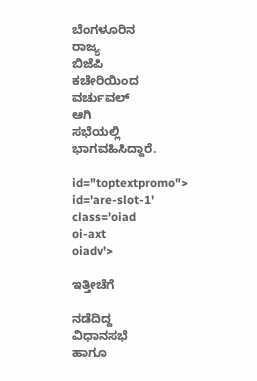ಬೆಂಗಳೂರಿನ
ರಾಜ್ಯ
ಬಿಜೆಪಿ
ಕಚೇರಿಯಿಂದ
ವರ್ಚುವಲ್
ಆಗಿ
ಸಭೆಯಲ್ಲಿ
ಭಾಗವಹಿಸಿದ್ದಾರೆ.

id="toptextpromo">
id='are-slot-1'
class='oiad
oi-axt
oiadv'>

ಇತ್ತೀಚೆಗೆ

ನಡೆದಿದ್ದ
ವಿಧಾನಸಭೆ
ಹಾಗೂ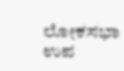ಲೋಕಸಭಾ
ಉಪ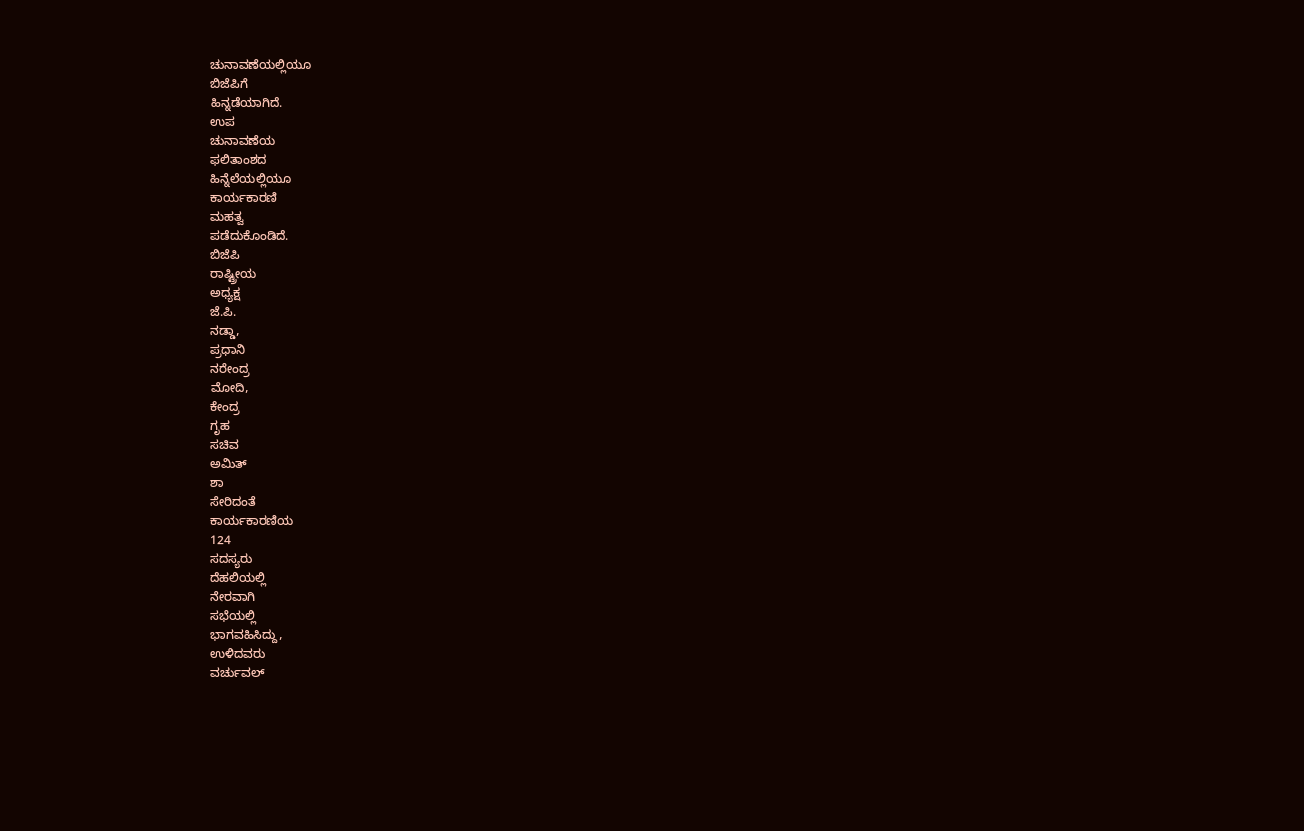ಚುನಾವಣೆಯಲ್ಲಿಯೂ
ಬಿಜೆಪಿಗೆ
ಹಿನ್ನಡೆಯಾಗಿದೆ.
ಉಪ
ಚುನಾವಣೆಯ
ಫಲಿತಾಂಶದ
ಹಿನ್ನೆಲೆಯಲ್ಲಿಯೂ
ಕಾರ್ಯಕಾರಣಿ
ಮಹತ್ವ
ಪಡೆದುಕೊಂಡಿದೆ.
ಬಿಜೆಪಿ
ರಾಷ್ಟ್ರೀಯ
ಅಧ್ಯಕ್ಷ
ಜೆ.ಪಿ.
ನಡ್ಡಾ,
ಪ್ರಧಾನಿ
ನರೇಂದ್ರ
ಮೋದಿ,
ಕೇಂದ್ರ
ಗೃಹ
ಸಚಿವ
ಅಮಿತ್
ಶಾ
ಸೇರಿದಂತೆ
ಕಾರ್ಯಕಾರಣಿಯ
124
ಸದಸ್ಯರು
ದೆಹಲಿಯಲ್ಲಿ
ನೇರವಾಗಿ
ಸಭೆಯಲ್ಲಿ
ಭಾಗವಹಿಸಿದ್ದು,
ಉಳಿದವರು
ವರ್ಚುವಲ್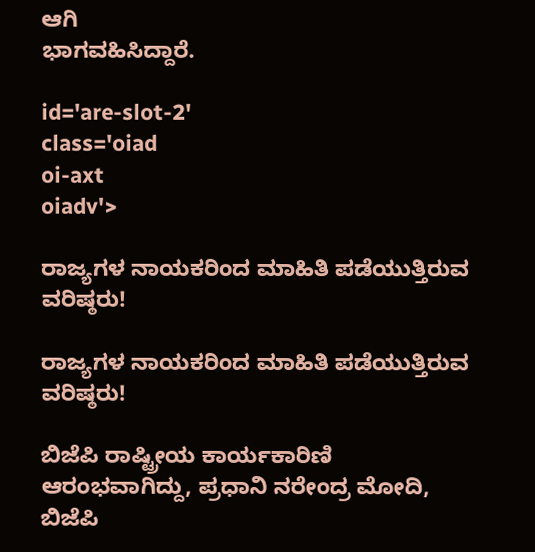ಆಗಿ
ಭಾಗವಹಿಸಿದ್ದಾರೆ.

id='are-slot-2'
class='oiad
oi-axt
oiadv'>

ರಾಜ್ಯಗಳ ನಾಯಕರಿಂದ ಮಾಹಿತಿ ಪಡೆಯುತ್ತಿರುವ ವರಿಷ್ಠರು!

ರಾಜ್ಯಗಳ ನಾಯಕರಿಂದ ಮಾಹಿತಿ ಪಡೆಯುತ್ತಿರುವ ವರಿಷ್ಠರು!

ಬಿಜೆಪಿ ರಾಷ್ಟ್ರೀಯ ಕಾರ್ಯಕಾರಿಣಿ ಆರಂಭವಾಗಿದ್ದು, ಪ್ರಧಾನಿ ನರೇಂದ್ರ ಮೋದಿ, ಬಿಜೆಪಿ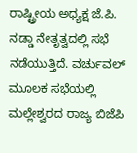ರಾಷ್ಟ್ರೀಯ ಅಧ್ಯಕ್ಷ ಜೆ.ಪಿ. ನಡ್ಡಾ ನೇತೃತ್ವದಲ್ಲಿ ಸಭೆ ನಡೆಯುತ್ತಿದೆ. ವರ್ಚುವಲ್ ಮೂಲಕ ಸಭೆಯಲ್ಲಿ ಮಲ್ಲೇಶ್ವರದ ರಾಜ್ಯ ಬಿಜೆಪಿ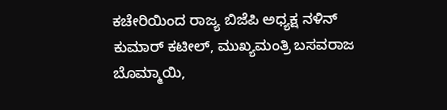ಕಚೇರಿಯಿಂದ ರಾಜ್ಯ ಬಿಜೆಪಿ ಅಧ್ಯಕ್ಷ ನಳಿನ್ ಕುಮಾರ್ ಕಟೀಲ್, ಮುಖ್ಯಮಂತ್ರಿ ಬಸವರಾಜ ಬೊಮ್ಮಾಯಿ,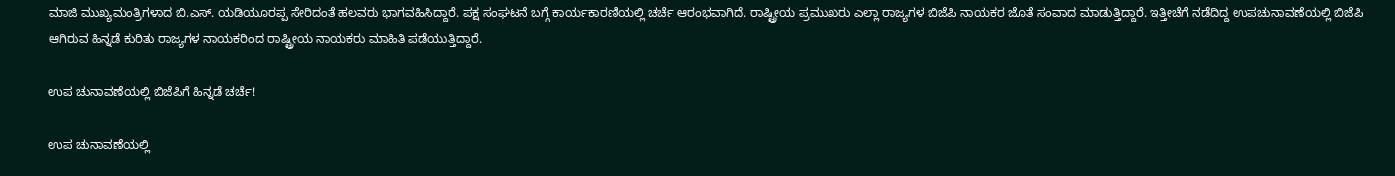ಮಾಜಿ ಮುಖ್ಯಮಂತ್ರಿಗಳಾದ ಬಿ.ಎಸ್. ಯಡಿಯೂರಪ್ಪ ಸೇರಿದಂತೆ ಹಲವರು ಭಾಗವಹಿಸಿದ್ದಾರೆ. ಪಕ್ಷ ಸಂಘಟನೆ ಬಗ್ಗೆ ಕಾರ್ಯಕಾರಣಿಯಲ್ಲಿ ಚರ್ಚೆ ಆರಂಭವಾಗಿದೆ. ರಾಷ್ಟ್ರೀಯ ಪ್ರಮುಖರು ಎಲ್ಲಾ ರಾಜ್ಯಗಳ ಬಿಜೆಪಿ ನಾಯಕರ ಜೊತೆ ಸಂವಾದ ಮಾಡುತ್ತಿದ್ದಾರೆ. ಇತ್ತೀಚೆಗೆ ನಡೆದಿದ್ದ ಉಪಚುನಾವಣೆಯಲ್ಲಿ ಬಿಜೆಪಿ ಆಗಿರುವ ಹಿನ್ನಡೆ ಕುರಿತು ರಾಜ್ಯಗಳ ನಾಯಕರಿಂದ ರಾಷ್ಟ್ರೀಯ ನಾಯಕರು ಮಾಹಿತಿ ಪಡೆಯುತ್ತಿದ್ದಾರೆ.

ಉಪ ಚುನಾವಣೆಯಲ್ಲಿ ಬಿಜೆಪಿಗೆ ಹಿನ್ನಡೆ ಚರ್ಚೆ!

ಉಪ ಚುನಾವಣೆಯಲ್ಲಿ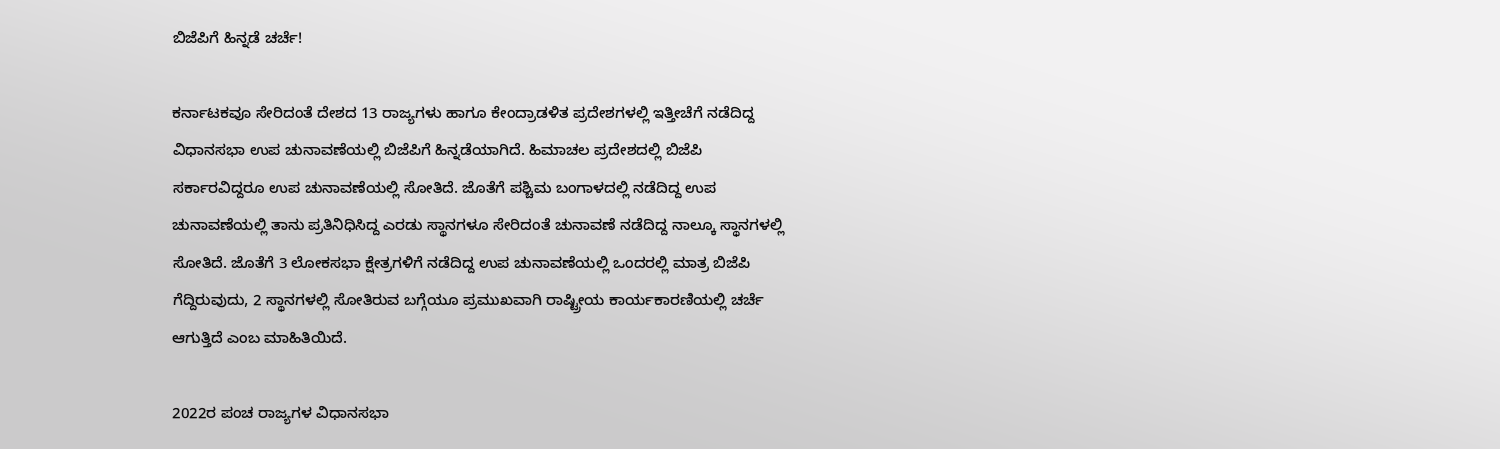ಬಿಜೆಪಿಗೆ ಹಿನ್ನಡೆ ಚರ್ಚೆ!

ಕರ್ನಾಟಕವೂ ಸೇರಿದಂತೆ ದೇಶದ 13 ರಾಜ್ಯಗಳು ಹಾಗೂ ಕೇಂದ್ರಾಡಳಿತ ಪ್ರದೇಶಗಳಲ್ಲಿ ಇತ್ತೀಚೆಗೆ ನಡೆದಿದ್ದ ವಿಧಾನಸಭಾ ಉಪ ಚುನಾವಣೆಯಲ್ಲಿ ಬಿಜೆಪಿಗೆ ಹಿನ್ನಡೆಯಾಗಿದೆ. ಹಿಮಾಚಲ ಪ್ರದೇಶದಲ್ಲಿ ಬಿಜೆಪಿ ಸರ್ಕಾರವಿದ್ದರೂ ಉಪ ಚುನಾವಣೆಯಲ್ಲಿ ಸೋತಿದೆ. ಜೊತೆಗೆ ಪಶ್ಚಿಮ ಬಂಗಾಳದಲ್ಲಿ ನಡೆದಿದ್ದ ಉಪ ಚುನಾವಣೆಯಲ್ಲಿ ತಾನು ಪ್ರತಿನಿಧಿಸಿದ್ದ ಎರಡು ಸ್ಥಾನಗಳೂ ಸೇರಿದಂತೆ ಚುನಾವಣೆ ನಡೆದಿದ್ದ ನಾಲ್ಕೂ ಸ್ಥಾನಗಳಲ್ಲಿ ಸೋತಿದೆ. ಜೊತೆಗೆ 3 ಲೋಕಸಭಾ ಕ್ಷೇತ್ರಗಳಿಗೆ ನಡೆದಿದ್ದ ಉಪ ಚುನಾವಣೆಯಲ್ಲಿ ಒಂದರಲ್ಲಿ ಮಾತ್ರ ಬಿಜೆಪಿ ಗೆದ್ದಿರುವುದು, 2 ಸ್ಥಾನಗಳಲ್ಲಿ ಸೋತಿರುವ ಬಗ್ಗೆಯೂ ಪ್ರಮುಖವಾಗಿ ರಾಷ್ಟ್ರೀಯ ಕಾರ್ಯಕಾರಣಿಯಲ್ಲಿ ಚರ್ಚೆ ಆಗುತ್ತಿದೆ ಎಂಬ ಮಾಹಿತಿಯಿದೆ.

2022ರ ಪಂಚ ರಾಜ್ಯಗಳ ವಿಧಾನಸಭಾ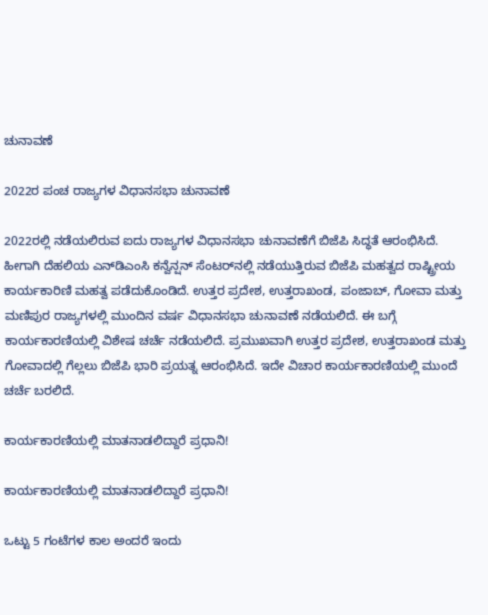ಚುನಾವಣೆ

2022ರ ಪಂಚ ರಾಜ್ಯಗಳ ವಿಧಾನಸಭಾ ಚುನಾವಣೆ

2022ರಲ್ಲಿ ನಡೆಯಲಿರುವ ಐದು ರಾಜ್ಯಗಳ ವಿಧಾನಸಭಾ ಚುನಾವಣೆಗೆ ಬಿಜೆಪಿ ಸಿದ್ಧತೆ ಆರಂಭಿಸಿದೆ. ಹೀಗಾಗಿ ದೆಹಲಿಯ ಎನ್‌ಡಿಎಂಸಿ ಕನ್ವೆನ್ಷನ್ ಸೆಂಟರ್‌ನಲ್ಲಿ ನಡೆಯುತ್ತಿರುವ ಬಿಜೆಪಿ ಮಹತ್ವದ ರಾಷ್ಟ್ರೀಯ ಕಾರ್ಯಕಾರಿಣಿ ಮಹತ್ವ ಪಡೆದುಕೊಂಡಿದೆ. ಉತ್ತರ ಪ್ರದೇಶ, ಉತ್ತರಾಖಂಡ, ಪಂಜಾಬ್, ಗೋವಾ ಮತ್ತು ಮಣಿಪುರ ರಾಜ್ಯಗಳಲ್ಲಿ ಮುಂದಿನ ವರ್ಷ ವಿಧಾನಸಭಾ ಚುನಾವಣೆ ನಡೆಯಲಿದೆ. ಈ ಬಗ್ಗೆ ಕಾರ್ಯಕಾರಣಿಯಲ್ಲಿ ವಿಶೇಷ ಚರ್ಚೆ ನಡೆಯಲಿದೆ. ಪ್ರಮುಖವಾಗಿ ಉತ್ತರ ಪ್ರದೇಶ, ಉತ್ತರಾಖಂಡ ಮತ್ತು ಗೋವಾದಲ್ಲಿ ಗೆಲ್ಲಲು ಬಿಜೆಪಿ ಭಾರಿ ಪ್ರಯತ್ನ ಆರಂಭಿಸಿದೆ. ಇದೇ ವಿಚಾರ ಕಾರ್ಯಕಾರಣಿಯಲ್ಲಿ ಮುಂದೆ ಚರ್ಚೆ ಬರಲಿದೆ.

ಕಾರ್ಯಕಾರಣಿಯಲ್ಲಿ ಮಾತನಾಡಲಿದ್ದಾರೆ ಪ್ರಧಾನಿ!

ಕಾರ್ಯಕಾರಣಿಯಲ್ಲಿ ಮಾತನಾಡಲಿದ್ದಾರೆ ಪ್ರಧಾನಿ!

ಒಟ್ಟು 5 ಗಂಟೆಗಳ ಕಾಲ ಅಂದರೆ ಇಂದು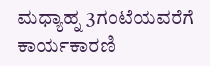ಮಧ್ಯಾಹ್ನ 3ಗಂಟೆಯವರೆಗೆ ಕಾರ್ಯಕಾರಣಿ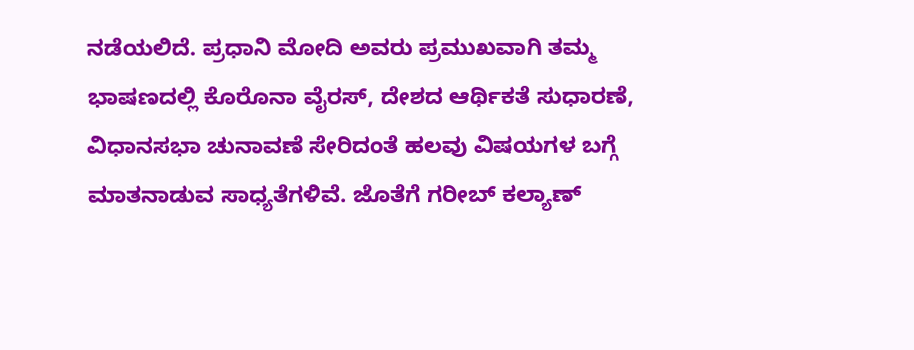ನಡೆಯಲಿದೆ. ಪ್ರಧಾನಿ ಮೋದಿ ಅವರು ಪ್ರಮುಖವಾಗಿ ತಮ್ಮ ಭಾಷಣದಲ್ಲಿ ಕೊರೊನಾ ವೈರಸ್, ದೇಶದ ಆರ್ಥಿಕತೆ ಸುಧಾರಣೆ, ವಿಧಾನಸಭಾ ಚುನಾವಣೆ ಸೇರಿದಂತೆ ಹಲವು ವಿಷಯಗಳ ಬಗ್ಗೆ ಮಾತನಾಡುವ ಸಾಧ್ಯತೆಗಳಿವೆ. ಜೊತೆಗೆ ಗರೀಬ್ ಕಲ್ಯಾಣ್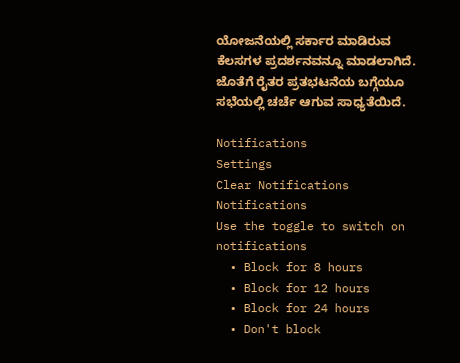ಯೋಜನೆಯಲ್ಲಿ ಸರ್ಕಾರ ಮಾಡಿರುವ ಕೆಲಸಗಳ ಪ್ರದರ್ಶನವನ್ನೂ ಮಾಡಲಾಗಿದೆ. ಜೊತೆಗೆ ರೈತರ ಪ್ರತಭಟನೆಯ ಬಗ್ಗೆಯೂ ಸಭೆಯಲ್ಲಿ ಚರ್ಚೆ ಆಗುವ ಸಾಧ್ಯತೆಯಿದೆ.

Notifications
Settings
Clear Notifications
Notifications
Use the toggle to switch on notifications
  • Block for 8 hours
  • Block for 12 hours
  • Block for 24 hours
  • Don't block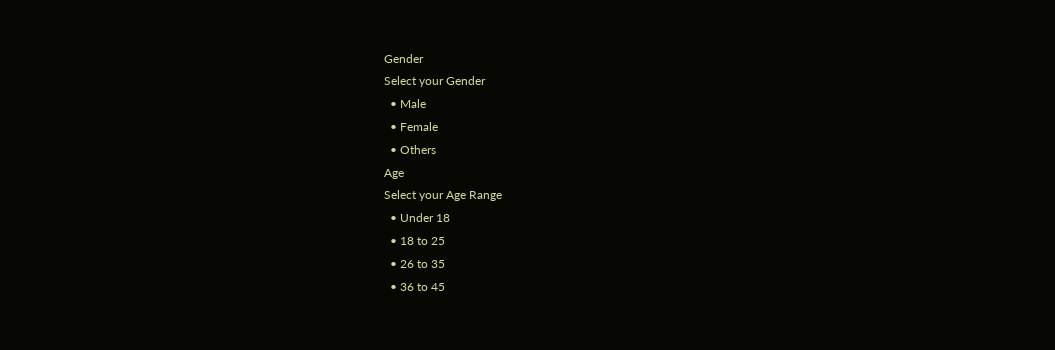Gender
Select your Gender
  • Male
  • Female
  • Others
Age
Select your Age Range
  • Under 18
  • 18 to 25
  • 26 to 35
  • 36 to 45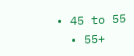• 45 to 55
  • 55+